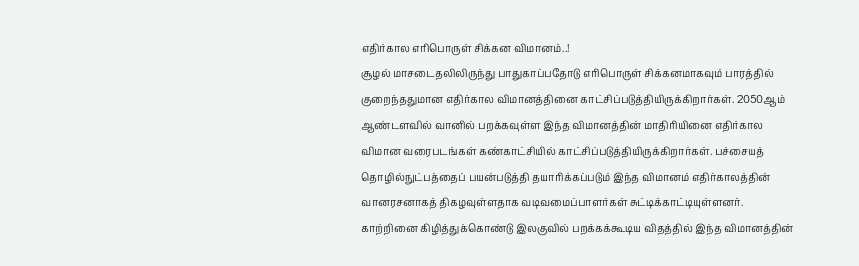எதிர்கால எரிபொருள் சிக்கன விமானம்..!
சூழல் மாசடைதலிலிருந்து பாதுகாப்பதோடு எரிபொருள் சிக்கனமாகவும் பாரத்தில் குறைந்ததுமான எதிர்கால விமானத்தினை காட்சிப்படுத்தியிருக்கிறார்கள். 2050ஆம் ஆண்டளவில் வானில் பறக்கவுள்ள இந்த விமானத்தின் மாதிரியினை எதிர்கால விமான வரைபடங்கள் கண்காட்சியில் காட்சிப்படுத்தியிருக்கிறார்கள். பச்சையத் தொழில்நுட்பத்தைப் பயன்படுத்தி தயாரிக்கப்படும் இந்த விமானம் எதிர்காலத்தின் வானரசனாகத் திகழவுள்ளதாக வடிவமைப்பாளர்கள் சுட்டிக்காட்டியுள்ளனர். காற்றினை கிழித்துக்கொண்டு இலகுவில் பறக்கக்கூடிய விதத்தில் இந்த விமானத்தின்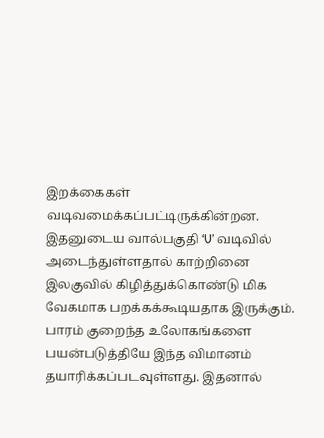இறக்கைகள் வடிவமைக்கப்பட்டிருக்கின்றன. இதனுடைய வால்பகுதி ‘U’ வடிவில் அடைந்துள்ளதால் காற்றினை இலகுவில் கிழித்துக்கொண்டு மிக வேகமாக பறக்கக்கூடியதாக இருக்கும். பாரம் குறைந்த உலோகங்களை பயன்படுத்தியே இந்த விமானம் தயாரிக்கப்படவுள்ளது. இதனால்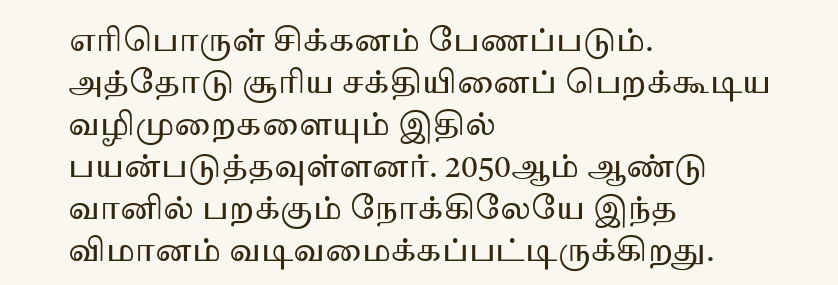எரிபொருள் சிக்கனம் பேணப்படும். அத்தோடு சூரிய சக்தியினைப் பெறக்கூடிய வழிமுறைகளையும் இதில் பயன்படுத்தவுள்ளனர். 2050ஆம் ஆண்டு வானில் பறக்கும் நோக்கிலேயே இந்த விமானம் வடிவமைக்கப்பட்டிருக்கிறது.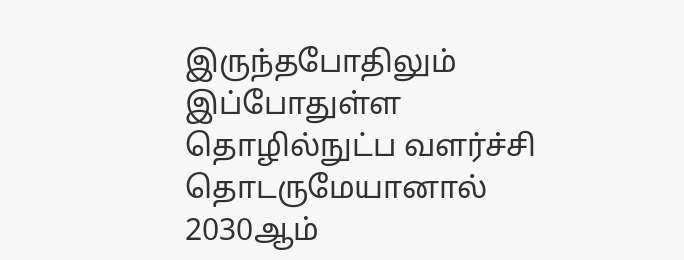இருந்தபோதிலும் இப்போதுள்ள தொழில்நுட்ப வளர்ச்சி தொடருமேயானால் 2030ஆம்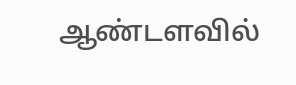ஆண்டளவில்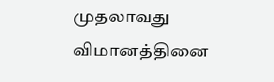முதலாவது விமானத்தினை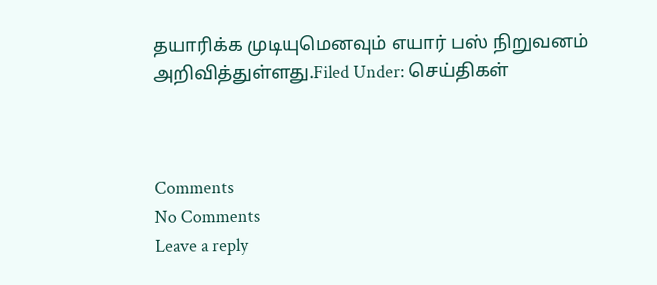தயாரிக்க முடியுமெனவும் எயார் பஸ் நிறுவனம் அறிவித்துள்ளது.Filed Under: செய்திகள்



Comments
No Comments
Leave a reply